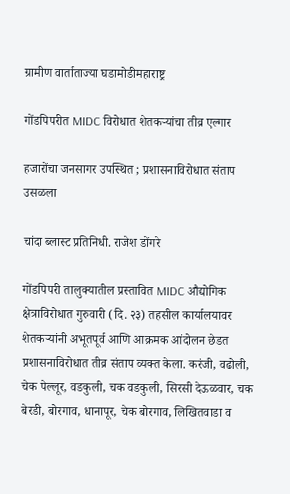ग्रामीण वार्ताताज्या घडामोडीमहाराष्ट्र

गोंडपिपरीत MIDC विरोधात शेतकऱ्यांचा तीव्र एल्गार

हजारोंचा जनसागर उपस्थित ; प्रशासनाविरोधात संताप उसळला

चांदा ब्लास्ट प्रतिनिधी. राजेश डोंगरे

गोंडपिपरी तालुक्यातील प्रस्तावित MIDC औद्योगिक क्षेत्राविरोधात गुरुवारी (दि. २३) तहसील कार्यालयावर शेतकऱ्यांनी अभूतपूर्व आणि आक्रमक आंदोलन छेडत प्रशासनाविरोधात तीव्र संताप व्यक्त केला. करंजी, वढोली, चेक पेल्लूर, वडकुली, चक वडकुली, सिरसी देऊळवार, चक बेरडी, बोरगाव, धानापूर, चेक बोरगाव, लिखितवाडा व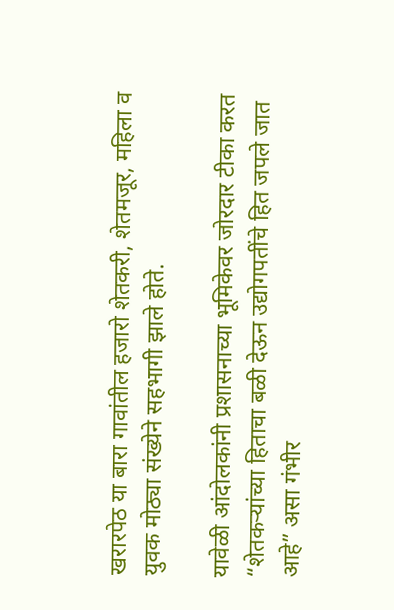खरारपेठ या बारा गावांतील हजारो शेतकरी, शेतमजूर, महिला व युवक मोठ्या संख्येने सहभागी झाले होते.

यावेळी आंदोलकांनी प्रशासनाच्या भूमिकेवर जोरदार टीका करत “शेतकऱ्यांच्या हिताचा बळी देऊन उद्योगपतींचे हित जपले जात आहे” असा गंभीर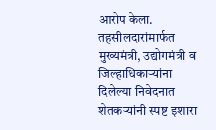आरोप केला. तहसीलदारांमार्फत मुख्यमंत्री, उद्योगमंत्री व जिल्हाधिकाऱ्यांना दिलेल्या निवेदनात शेतकऱ्यांनी स्पष्ट इशारा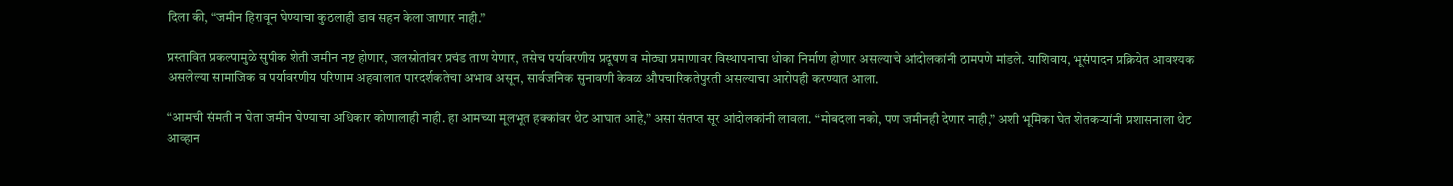दिला की, “जमीन हिरावून घेण्याचा कुठलाही डाव सहन केला जाणार नाही.”

प्रस्तावित प्रकल्पामुळे सुपीक शेती जमीन नष्ट होणार, जलस्रोतांवर प्रचंड ताण येणार, तसेच पर्यावरणीय प्रदूषण व मोठ्या प्रमाणावर विस्थापनाचा धोका निर्माण होणार असल्याचे आंदोलकांनी ठामपणे मांडले. याशिवाय, भूसंपादन प्रक्रियेत आवश्यक असलेल्या सामाजिक व पर्यावरणीय परिणाम अहवालात पारदर्शकतेचा अभाव असून, सार्वजनिक सुनावणी केवळ औपचारिकतेपुरती असल्याचा आरोपही करण्यात आला.

“आमची संमती न घेता जमीन घेण्याचा अधिकार कोणालाही नाही. हा आमच्या मूलभूत हक्कांवर थेट आघात आहे,” असा संतप्त सूर आंदोलकांनी लावला. “मोबदला नको, पण जमीनही देणार नाही,” अशी भूमिका घेत शेतकऱ्यांनी प्रशासनाला थेट आव्हान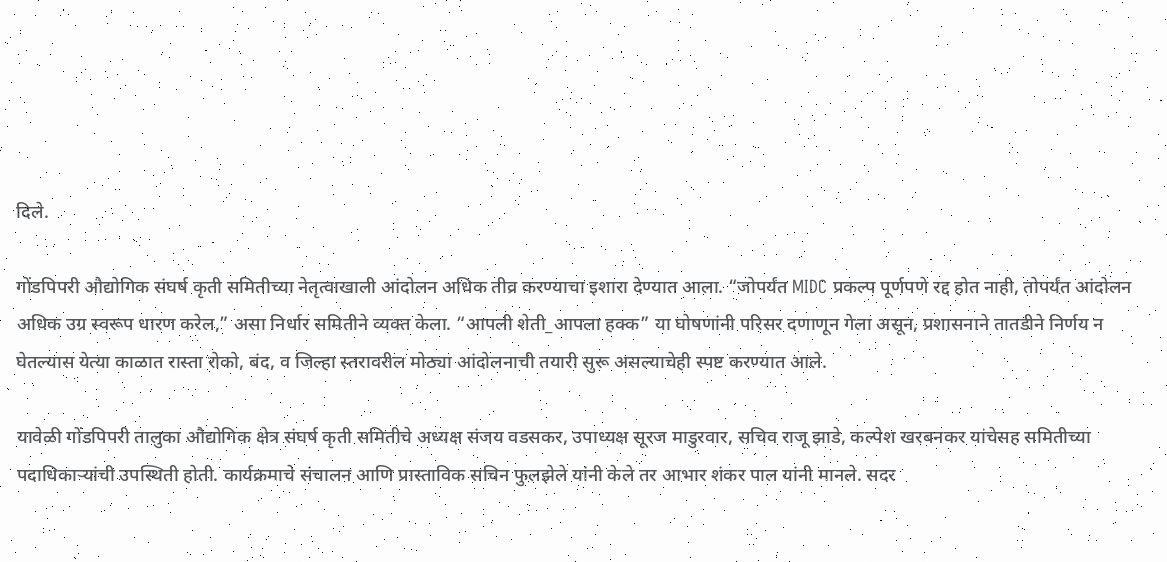दिले.

गोंडपिपरी औद्योगिक संघर्ष कृती समितीच्या नेतृत्वाखाली आंदोलन अधिक तीव्र करण्याचा इशारा देण्यात आला. “जोपर्यंत MIDC प्रकल्प पूर्णपणे रद्द होत नाही, तोपर्यंत आंदोलन अधिक उग्र स्वरूप धारण करेल,” असा निर्धार समितीने व्यक्त केला. “आपली शेती_आपला हक्क” या घोषणांनी परिसर दणाणून गेला असून, प्रशासनाने तातडीने निर्णय न घेतल्यास येत्या काळात रास्ता रोको, बंद, व जिल्हा स्तरावरील मोठ्या आंदोलनाची तयारी सुरू असल्याचेही स्पष्ट करण्यात आले.

यावेळी गोंडपिपरी तालुका औद्योगिक क्षेत्र संघर्ष कृती समितीचे अध्यक्ष संजय वडसकर, उपाध्यक्ष सूरज माडुरवार, सचिव राजू झाडे, कल्पेश खरबनकर यांचेसह समितीच्या पदाधिकाऱ्यांची उपस्थिती होती. कार्यक्रमाचे संचालन आणि प्रास्ताविक सचिन फुलझेले यांनी केले तर आभार शंकर पाल यांनी मानले. सदर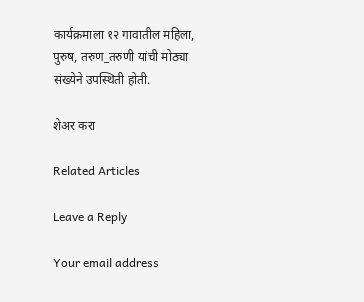कार्यक्रमाला १२ गावातील महिला, पुरुष, तरुण_तरुणी यांची मोठ्या संख्येने उपस्थिती होती.

शेअर करा

Related Articles

Leave a Reply

Your email address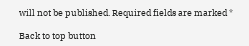will not be published. Required fields are marked *

Back to top button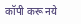कॉपी करू नये